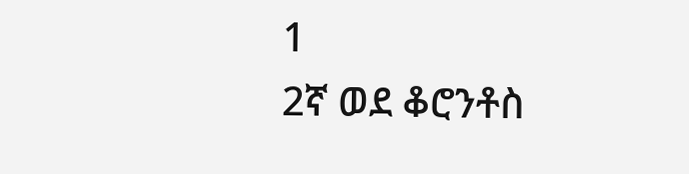1
2ኛ ወደ ቆሮንቶስ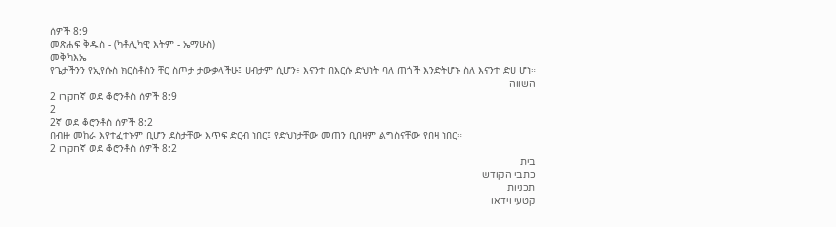ሰዎች 8:9
መጽሐፍ ቅዱስ - (ካቶሊካዊ እትም - ኤማሁስ)
መቅካእኤ
የጌታችንን የኢየሱስ ክርስቶስን ቸር ስጦታ ታውቃላችሁ፤ ሀብታም ሲሆን፥ እናንተ በእርሱ ድህነት ባለ ጠጎች እንድትሆኑ ስለ እናንተ ድሀ ሆነ።
השווה
חקרו 2ኛ ወደ ቆሮንቶስ ሰዎች 8:9
2
2ኛ ወደ ቆሮንቶስ ሰዎች 8:2
በብዙ መከራ እየተፈተኑም ቢሆን ደስታቸው እጥፍ ድርብ ነበር፤ የድህነታቸው መጠን ቢበዛም ልግስናቸው የበዛ ነበር።
חקרו 2ኛ ወደ ቆሮንቶስ ሰዎች 8:2
בית
כתבי הקודש
תכניות
קטעי וידאו